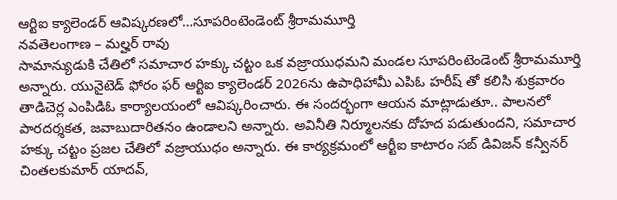ఆర్టిఐ క్యాలెండర్ ఆవిష్కరణలో…సూపరింటెండెంట్ శ్రీరామమూర్తి
నవతెలంగాణ – మల్హర్ రావు
సామాన్యుడుకి చేతిలో సమాచార హక్కు చట్టం ఒక వజ్రాయుధమని మండల సూపరింటెండెంట్ శ్రీరామమూర్తి అన్నారు. యునైటెడ్ ఫోరం ఫర్ ఆర్టిఐ క్యాలెండర్ 2026ను ఉపాధిహామీ ఎపిఓ హరీష్ తో కలిసి శుక్రవారం తాడిచెర్ల ఎంపిడిఓ కార్యాలయంలో ఆవిష్కరించారు. ఈ సందర్భంగా ఆయన మాట్లాడుతూ.. పాలనలో పారదర్శకత, జవాబుదారితనం ఉండాలని అన్నారు. అవినీతి నిర్మూలనకు దోహద పడుతుందని, సమాచార హక్కు చట్టం ప్రజల చేతిలో వజ్రాయుధం అన్నారు. ఈ కార్యక్రమంలో ఆర్టీఐ కాటారం సబ్ డివిజన్ కన్వీనర్ చింతలకుమార్ యాదవ్,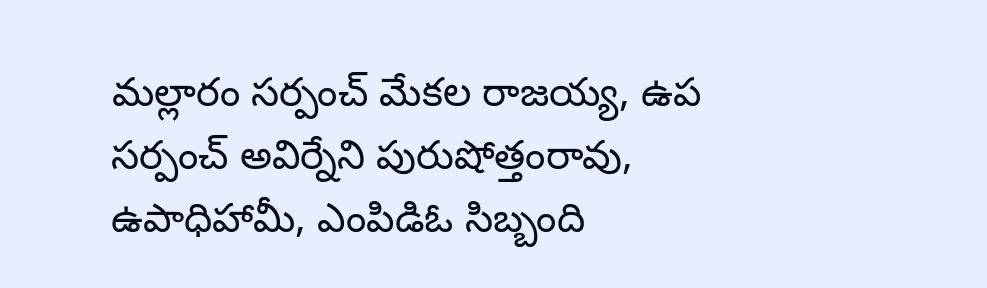మల్లారం సర్పంచ్ మేకల రాజయ్య, ఉప సర్పంచ్ అవిర్నేని పురుషోత్తంరావు, ఉపాధిహామీ, ఎంపిడిఓ సిబ్బంది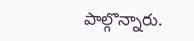పాల్గొన్నారు.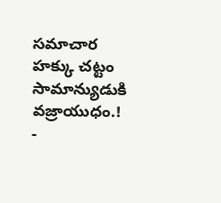సమాచార హక్కు చట్టం సామాన్యుడుకి వజ్రాయుధం.!
-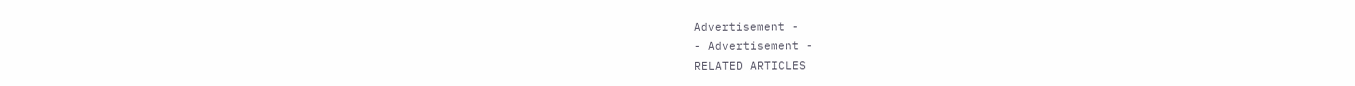Advertisement -
- Advertisement -
RELATED ARTICLES